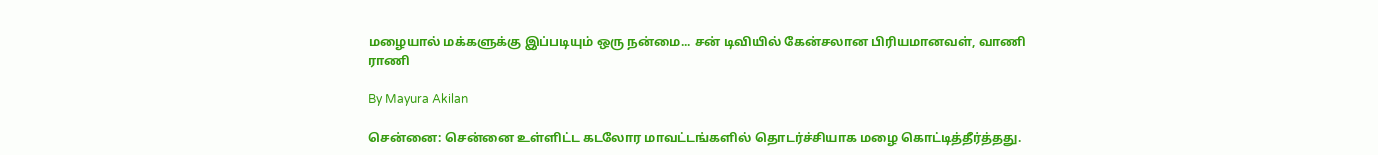மழையால் மக்களுக்கு இப்படியும் ஒரு நன்மை... சன் டிவியில் கேன்சலான பிரியமானவள், வாணி ராணி

By Mayura Akilan

சென்னை: சென்னை உள்ளிட்ட கடலோர மாவட்டங்களில் தொடர்ச்சியாக மழை கொட்டித்தீர்த்தது.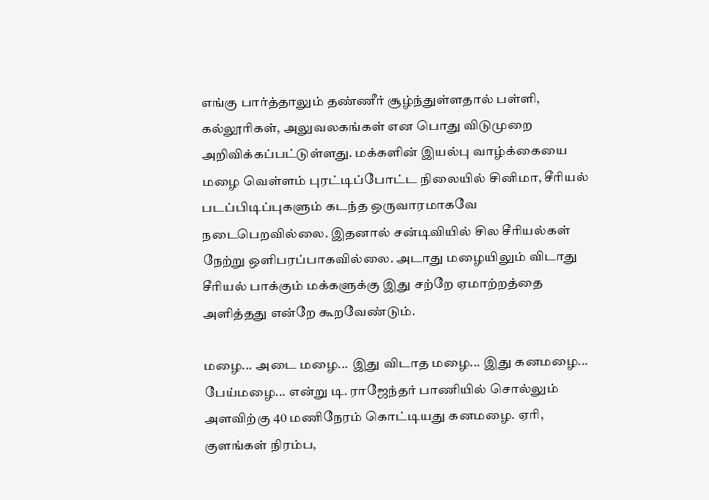எங்கு பார்த்தாலும் தண்ணீர் சூழ்ந்துள்ளதால் பள்ளி, கல்லூரிகள், அலுவலகங்கள் என பொது விடுமுறை அறிவிக்கப்பட்டுள்ளது. மக்களின் இயல்பு வாழ்க்கையை மழை வெள்ளம் புரட்டிப்போட்ட நிலையில் சினிமா, சீரியல் படப்பிடிப்புகளும் கடந்த ஒருவாரமாகவே நடைபெறவில்லை. இதனால் சன்டிவியில் சில சீரியல்கள் நேற்று ஒளிபரப்பாகவில்லை. அடாது மழையிலும் விடாது சீரியல் பாக்கும் மக்களுக்கு இது சற்றே ஏமாற்றத்தை அளித்தது என்றே கூறவேண்டும்.

மழை... அடை மழை... இது விடாத மழை... இது கனமழை... பேய்மழை... என்று டி. ராஜேந்தர் பாணியில் சொல்லும் அளவிற்கு 40 மணிநேரம் கொட்டியது கனமழை. ஏரி, குளங்கள் நிரம்ப,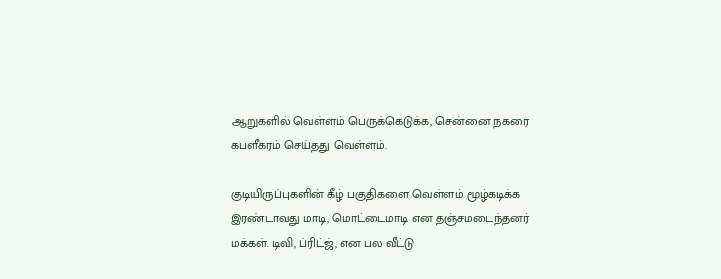ஆறுகளில் வெள்ளம் பெருக்கெடுக்க, சென்னை நகரை கபளீகரம் செய்தது வெள்ளம்.

குடியிருப்புகளின் கீழ் பகுதிகளை வெள்ளம் மூழ்கடிக்க இரண்டாவது மாடி, மொட்டைமாடி என தஞ்சமடைந்தனர் மக்கள். டிவி, ப்ரிட்ஜ், என பல வீட்டு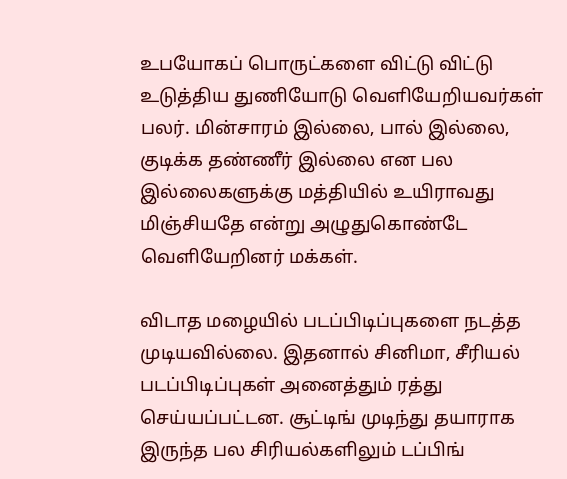உபயோகப் பொருட்களை விட்டு விட்டு உடுத்திய துணியோடு வெளியேறியவர்கள் பலர். மின்சாரம் இல்லை, பால் இல்லை, குடிக்க தண்ணீர் இல்லை என பல இல்லைகளுக்கு மத்தியில் உயிராவது மிஞ்சியதே என்று அழுதுகொண்டே வெளியேறினர் மக்கள்.

விடாத மழையில் படப்பிடிப்புகளை நடத்த முடியவில்லை. இதனால் சினிமா, சீரியல் படப்பிடிப்புகள் அனைத்தும் ரத்து செய்யப்பட்டன. சூட்டிங் முடிந்து தயாராக இருந்த பல சிரியல்களிலும் டப்பிங்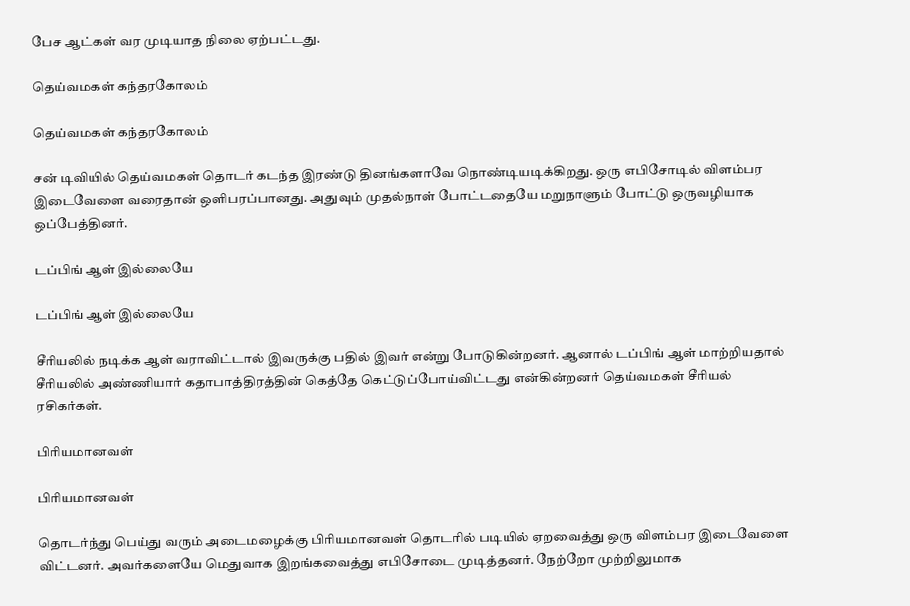பேச ஆட்கள் வர முடியாத நிலை ஏற்பட்டது.

தெய்வமகள் கந்தரகோலம்

தெய்வமகள் கந்தரகோலம்

சன் டிவியில் தெய்வமகள் தொடர் கடந்த இரண்டு தினங்களாவே நொண்டியடிக்கிறது. ஒரு எபிசோடில் விளம்பர இடைவேளை வரைதான் ஒளிபரப்பானது. அதுவும் முதல்நாள் போட்டதையே மறுநாளும் போட்டு ஒருவழியாக ஒப்பேத்தினர்.

டப்பிங் ஆள் இல்லையே

டப்பிங் ஆள் இல்லையே

சீரியலில் நடிக்க ஆள் வராவிட்டால் இவருக்கு பதில் இவர் என்று போடுகின்றனர். ஆனால் டப்பிங் ஆள் மாற்றியதால் சீரியலில் அண்ணியார் கதாபாத்திரத்தின் கெத்தே கெட்டுப்போய்விட்டது என்கின்றனர் தெய்வமகள் சீரியல் ரசிகர்கள்.

பிரியமானவள்

பிரியமானவள்

தொடர்ந்து பெய்து வரும் அடைமழைக்கு பிரியமானவள் தொடரில் படியில் ஏறவைத்து ஒரு விளம்பர இடைவேளை விட்டனர். அவர்களையே மெதுவாக இறங்கவைத்து எபிசோடை முடித்தனர். நேற்றோ முற்றிலுமாக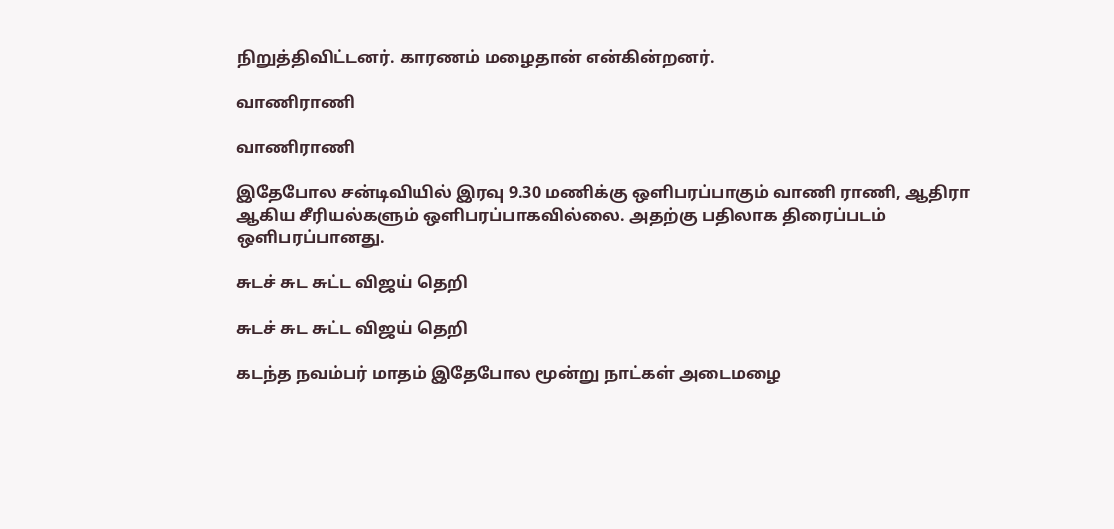நிறுத்திவிட்டனர். காரணம் மழைதான் என்கின்றனர்.

வாணிராணி

வாணிராணி

இதேபோல சன்டிவியில் இரவு 9.30 மணிக்கு ஒளிபரப்பாகும் வாணி ராணி, ஆதிரா ஆகிய சீரியல்களும் ஒளிபரப்பாகவில்லை. அதற்கு பதிலாக திரைப்படம் ஒளிபரப்பானது.

சுடச் சுட சுட்ட விஜய் தெறி

சுடச் சுட சுட்ட விஜய் தெறி

கடந்த நவம்பர் மாதம் இதேபோல மூன்று நாட்கள் அடைமழை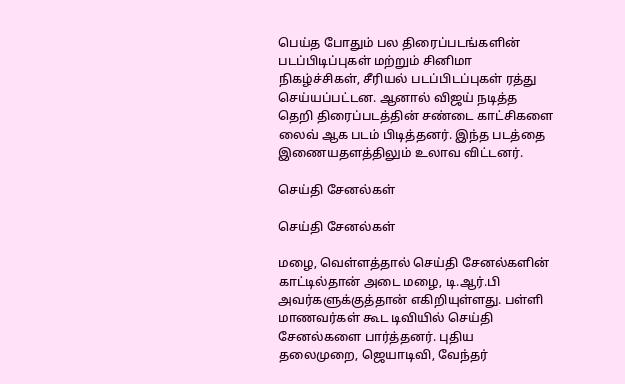பெய்த போதும் பல திரைப்படங்களின் படப்பிடிப்புகள் மற்றும் சினிமா நிகழ்ச்சிகள், சீரியல் படப்பிடப்புகள் ரத்து செய்யப்பட்டன. ஆனால் விஜய் நடித்த தெறி திரைப்படத்தின் சண்டை காட்சிகளை லைவ் ஆக படம் பிடித்தனர். இந்த படத்தை இணையதளத்திலும் உலாவ விட்டனர்.

செய்தி சேனல்கள்

செய்தி சேனல்கள்

மழை, வெள்ளத்தால் செய்தி சேனல்களின் காட்டில்தான் அடை மழை, டி.ஆர்.பி அவர்களுக்குத்தான் எகிறியுள்ளது. பள்ளி மாணவர்கள் கூட டிவியில் செய்தி சேனல்களை பார்த்தனர். புதிய தலைமுறை, ஜெயாடிவி, வேந்தர்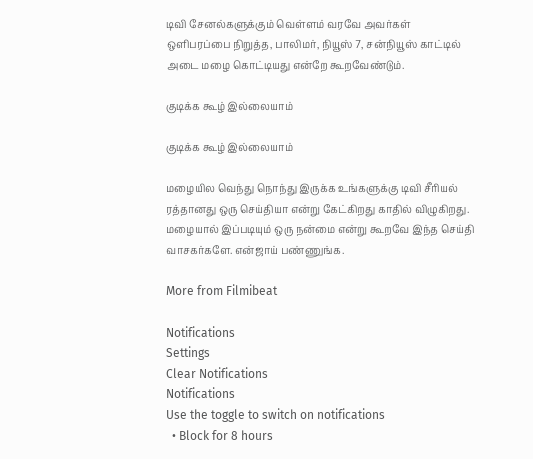டிவி சேனல்களுக்கும் வெள்ளம் வரவே அவர்கள் ஒளிபரப்பை நிறுத்த, பாலிமர், நியூஸ் 7, சன்நியூஸ் காட்டில் அடை மழை கொட்டியது என்றே கூறவேண்டும்.

குடிக்க கூழ் இல்லையாம்

குடிக்க கூழ் இல்லையாம்

மழையில வெந்து நொந்து இருக்க உங்களுக்கு டிவி சீரியல் ரத்தானது ஒரு செய்தியா என்று கேட்கிறது காதில் விழுகிறது. மழையால் இப்படியும் ஒரு நன்மை என்று கூறவே இந்த செய்தி வாசகர்களே. என்ஜாய் பண்ணுங்க.

More from Filmibeat

Notifications
Settings
Clear Notifications
Notifications
Use the toggle to switch on notifications
  • Block for 8 hours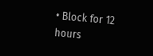• Block for 12 hours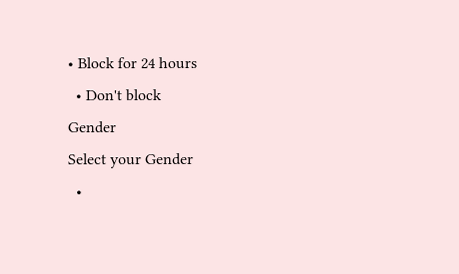• Block for 24 hours
  • Don't block
Gender
Select your Gender
  •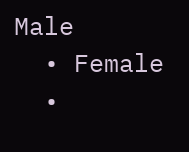Male
  • Female
  •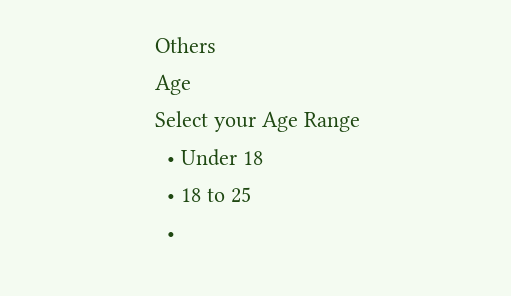Others
Age
Select your Age Range
  • Under 18
  • 18 to 25
  •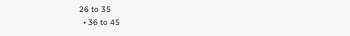26 to 35
  • 36 to 45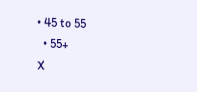• 45 to 55
  • 55+
X